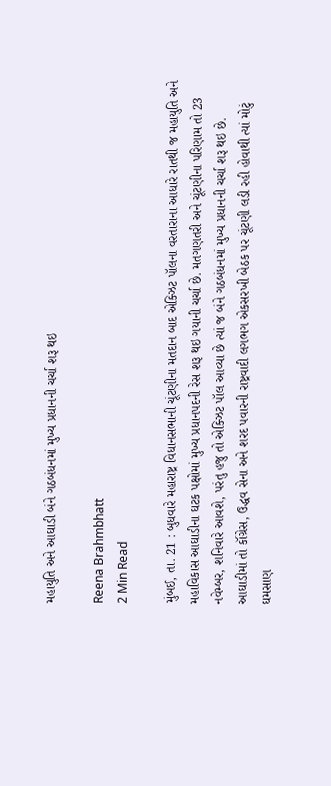મહાયુતિ અને આઘાડી બંને ગઠબંધનમાં મુખ્ય પ્રધાનની ચર્ચા શરૂ થઇ

Reena Brahmbhatt
2 Min Read

મુંબઈ, તા. 21 : બુધવારે મહારાષ્ટ્ર વિધાનસભાની ચૂંટણીના મતદાન બાદ એક્ઝિટ પૉલના વરતારાના આધારે રાતથી જ મહાયુતિ અને મહાવિકાસ આઘાડીના ઘટક પક્ષોમાં મુખ્ય પ્રધાનપદની રેસ શરૂ થઇ ગયાની ચર્ચા છે. મતગણતરી અને ચૂંટણીના પરિણામ તો 23 નવેમ્બર, શનિવારે આવશે, પરંતુ હજુ તો એક્ઝિટ પૉલ આવ્યા છે ત્યાં જ બંને ગઠબંધનમાં મુખ્ય પ્રધાનની ચર્ચા શરૂ થઇ છે. આઘાડીમાં તો કૉંગ્રેસ, ઉદ્ધવ સેના અને શરદ પવારની રાષ્ટ્રવાદી લગભગ એકસરખી બેઠક પર ચૂંટણી લડી રહી હોવાથી ત્યાં મોટું ઘમસાણ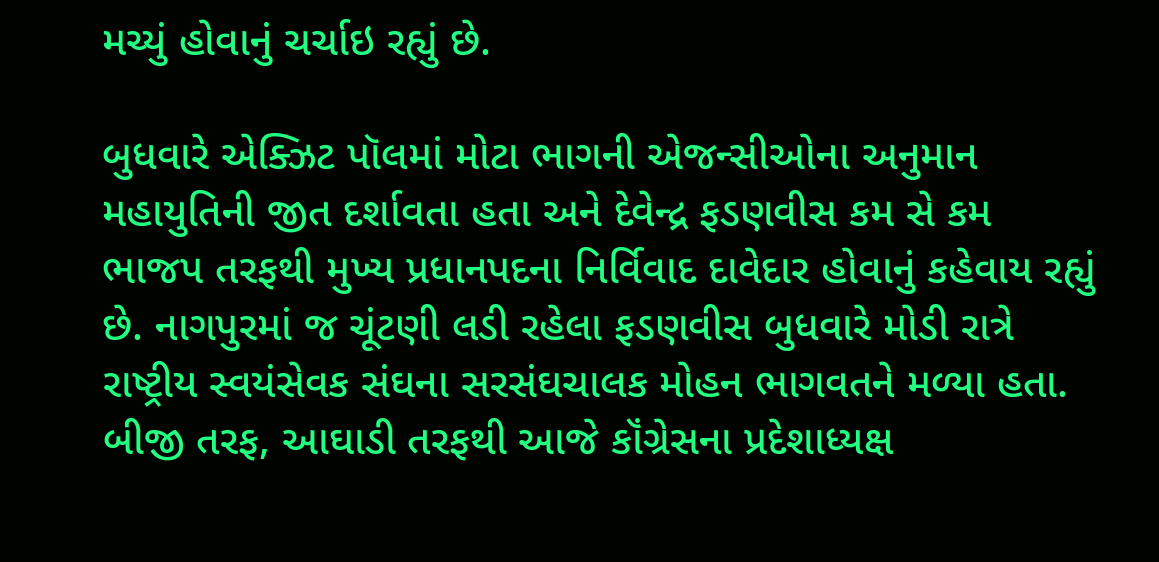મચ્યું હોવાનું ચર્ચાઇ રહ્યું છે.

બુધવારે એક્ઝિટ પૉલમાં મોટા ભાગની એજન્સીઓના અનુમાન મહાયુતિની જીત દર્શાવતા હતા અને દેવેન્દ્ર ફડણવીસ કમ સે કમ ભાજપ તરફથી મુખ્ય પ્રધાનપદના નિર્વિવાદ દાવેદાર હોવાનું કહેવાય રહ્યું છે. નાગપુરમાં જ ચૂંટણી લડી રહેલા ફડણવીસ બુધવારે મોડી રાત્રે રાષ્ટ્રીય સ્વયંસેવક સંઘના સરસંઘચાલક મોહન ભાગવતને મળ્યા હતા. બીજી તરફ, આઘાડી તરફથી આજે કૉંગ્રેસના પ્રદેશાધ્યક્ષ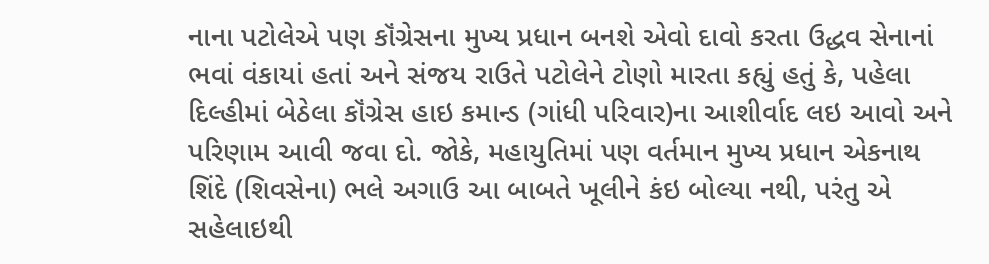નાના પટોલેએ પણ કૉંગ્રેસના મુખ્ય પ્રધાન બનશે એવો દાવો કરતા ઉદ્ધવ સેનાનાં ભવાં વંકાયાં હતાં અને સંજય રાઉતે પટોલેને ટોણો મારતા કહ્યું હતું કે, પહેલા દિલ્હીમાં બેઠેલા કૉંગ્રેસ હાઇ કમાન્ડ (ગાંધી પરિવાર)ના આશીર્વાદ લઇ આવો અને પરિણામ આવી જવા દો. જોકે, મહાયુતિમાં પણ વર્તમાન મુખ્ય પ્રધાન એકનાથ શિંદે (શિવસેના) ભલે અગાઉ આ બાબતે ખૂલીને કંઇ બોલ્યા નથી, પરંતુ એ સહેલાઇથી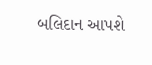બલિદાન આપશે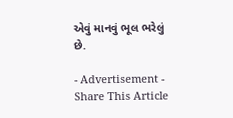એવું માનવું ભૂલ ભરેલું છે.

- Advertisement -
Share This Article